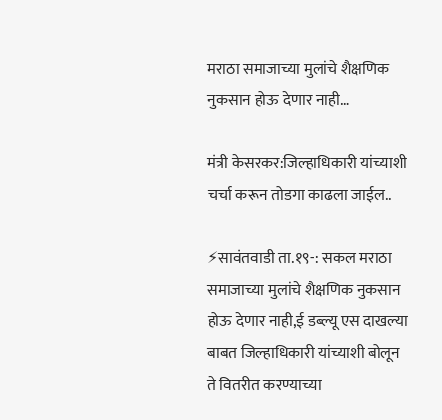मराठा समाजाच्या मुलांचे शैक्षणिक नुकसान होऊ देणार नाही…

मंत्री केसरकर:जिल्हाधिकारी यांच्याशी चर्चा करून तोडगा काढला जाईल..

⚡सावंतवाडी ता.१९-: सकल मराठा समाजाच्या मुलांचे शैक्षणिक नुकसान होऊ देणार नाही,ई डब्ल्यू एस दाखल्या बाबत जिल्हाधिकारी यांच्याशी बोलून ते वितरीत करण्याच्या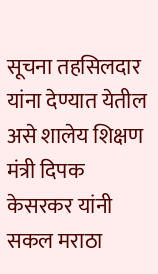सूचना तहसिलदार यांना देण्यात येतील असे शालेय शिक्षण मंत्री दिपक केसरकर यांनी सकल मराठा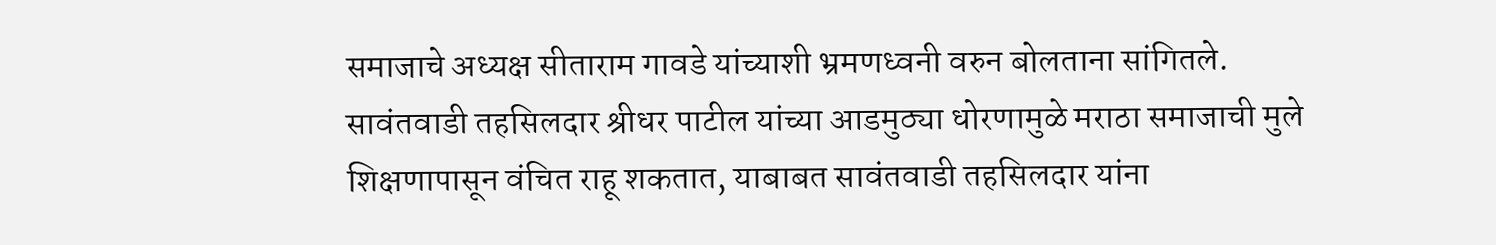समाजाचे अध्यक्ष सीताराम गावडे यांच्याशी भ्रमणध्वनी वरुन बोलताना सांगितले.
सावंतवाडी तहसिलदार श्रीधर पाटील यांच्या आडमुठ्या धोरणामुळे मराठा समाजाची मुले शिक्षणापासून वंचित राहू शकतात, याबाबत सावंतवाडी तहसिलदार यांना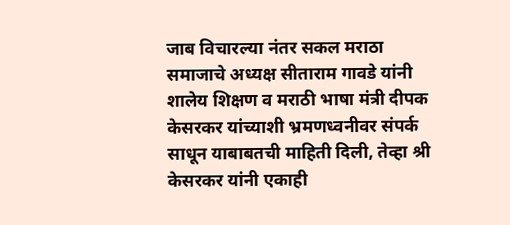जाब विचारल्या नंतर सकल मराठा समाजाचे अध्यक्ष सीताराम गावडे यांनी शालेय शिक्षण व मराठी भाषा मंत्री दीपक केसरकर यांच्याशी भ्रमणध्वनीवर संपर्क साधून याबाबतची माहिती दिली, तेव्हा श्री केसरकर यांनी एकाही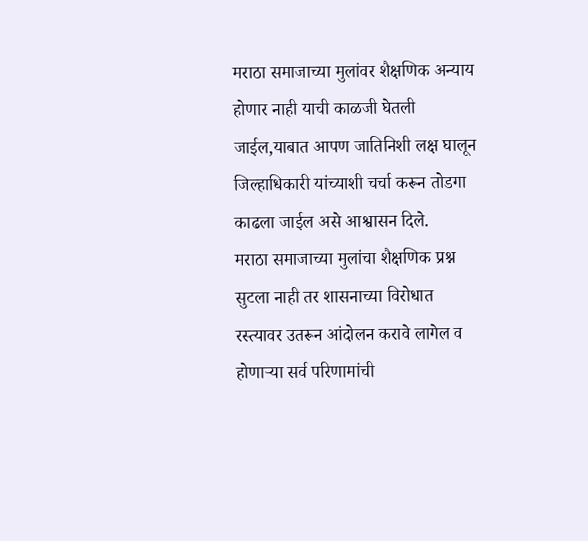मराठा समाजाच्या मुलांवर शैक्षणिक अन्याय होणार नाही याची काळजी घेतली जाईल,याबात आपण जातिनिशी लक्ष घालून जिल्हाधिकारी यांच्याशी चर्चा करून तोडगा काढला जाईल असे आश्वासन दिले.
मराठा समाजाच्या मुलांचा शैक्षणिक प्रश्न सुटला नाही तर शासनाच्या विरोधात रस्त्यावर उतरून आंदोलन करावे लागेल व होणाऱ्या सर्व परिणामांची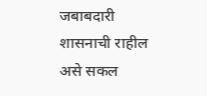जबाबदारी शासनाची राहील असे सकल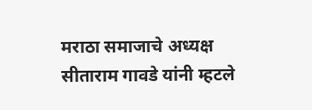मराठा समाजाचे अध्यक्ष सीताराम गावडे यांनी म्हटले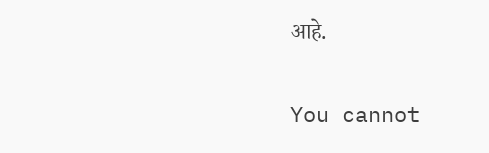आहे.

You cannot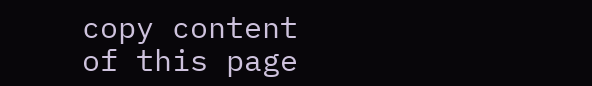copy content of this page